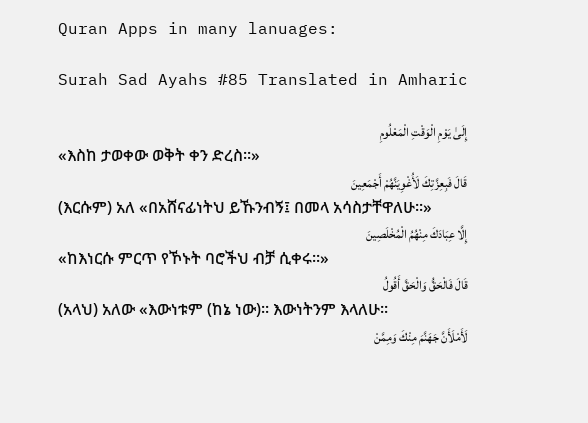Quran Apps in many lanuages:

Surah Sad Ayahs #85 Translated in Amharic

إِلَىٰ يَوْمِ الْوَقْتِ الْمَعْلُومِ
«እስከ ታወቀው ወቅት ቀን ድረስ፡፡»
قَالَ فَبِعِزَّتِكَ لَأُغْوِيَنَّهُمْ أَجْمَعِينَ
(እርሱም) አለ «በአሸናፊነትህ ይኹንብኝ፤ በመላ አሳስታቸዋለሁ፡፡»
إِلَّا عِبَادَكَ مِنْهُمُ الْمُخْلَصِينَ
«ከእነርሱ ምርጥ የኾኑት ባሮችህ ብቻ ሲቀሩ፡፡»
قَالَ فَالْحَقُّ وَالْحَقَّ أَقُولُ
(አላህ) አለው «እውነቱም (ከኔ ነው)፡፡ እውነትንም እላለሁ፡፡
لَأَمْلَأَنَّ جَهَنَّمَ مِنْكَ وَمِمَّنْ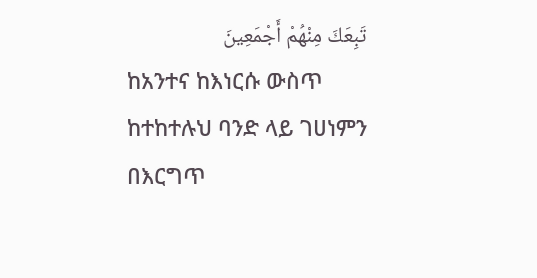تَبِعَكَ مِنْهُمْ أَجْمَعِينَ
ከአንተና ከእነርሱ ውስጥ ከተከተሉህ ባንድ ላይ ገሀነምን በእርግጥ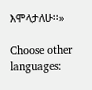እሞላታለሁ፡፡»

Choose other languages: